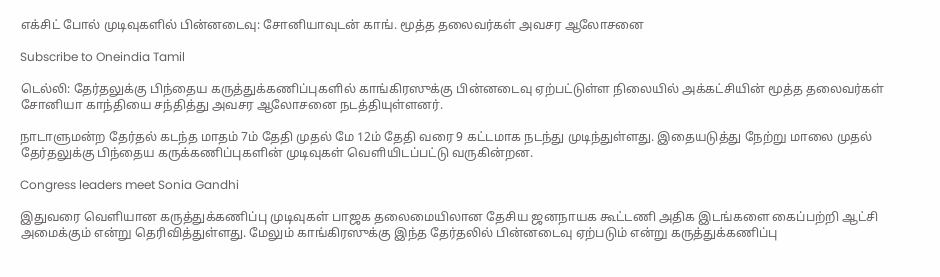எக்சிட் போல் முடிவுகளில் பின்னடைவு: சோனியாவுடன் காங். மூத்த தலைவர்கள் அவசர ஆலோசனை

Subscribe to Oneindia Tamil

டெல்லி: தேர்தலுக்கு பிந்தைய கருத்துக்கணிப்புகளில் காங்கிரஸுக்கு பின்னடைவு ஏற்பட்டுள்ள நிலையில் அக்கட்சியின் மூத்த தலைவர்கள் சோனியா காந்தியை சந்தித்து அவசர ஆலோசனை நடத்தியுள்ளனர்.

நாடாளுமன்ற தேர்தல் கடந்த மாதம் 7ம் தேதி முதல் மே 12ம் தேதி வரை 9 கட்டமாக நடந்து முடிந்துள்ளது. இதையடுத்து நேற்று மாலை முதல் தேர்தலுக்கு பிந்தைய கருக்கணிப்புகளின் முடிவுகள் வெளியிடப்பட்டு வருகின்றன.

Congress leaders meet Sonia Gandhi

இதுவரை வெளியான கருத்துக்கணிப்பு முடிவுகள் பாஜக தலைமையிலான தேசிய ஜனநாயக கூட்டணி அதிக இடங்களை கைப்பற்றி ஆட்சி அமைக்கும் என்று தெரிவித்துள்ளது. மேலும் காங்கிரஸுக்கு இந்த தேர்தலில் பின்னடைவு ஏற்படும் என்று கருத்துக்கணிப்பு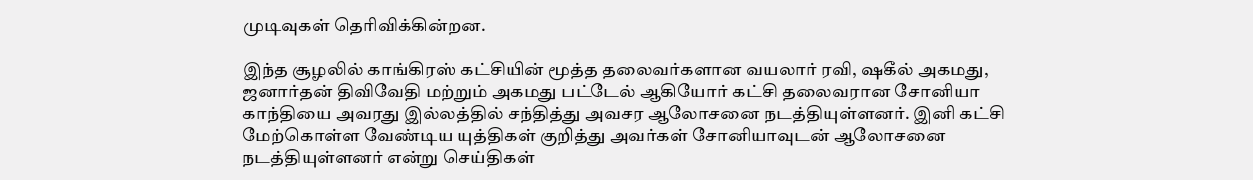முடிவுகள் தெரிவிக்கின்றன.

இந்த சூழலில் காங்கிரஸ் கட்சியின் மூத்த தலைவர்களான வயலார் ரவி, ஷகீல் அகமது, ஜனார்தன் திவிவேதி மற்றும் அகமது பட்டேல் ஆகியோர் கட்சி தலைவரான சோனியா காந்தியை அவரது இல்லத்தில் சந்தித்து அவசர ஆலோசனை நடத்தியுள்ளனர். இனி கட்சி மேற்கொள்ள வேண்டிய யுத்திகள் குறித்து அவர்கள் சோனியாவுடன் ஆலோசனை நடத்தியுள்ளனர் என்று செய்திகள்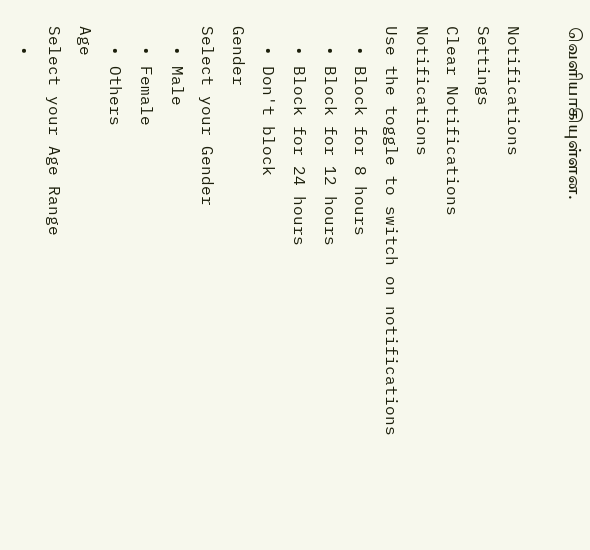வெளியாகியுள்ளன.

Notifications
Settings
Clear Notifications
Notifications
Use the toggle to switch on notifications
  • Block for 8 hours
  • Block for 12 hours
  • Block for 24 hours
  • Don't block
Gender
Select your Gender
  • Male
  • Female
  • Others
Age
Select your Age Range
  •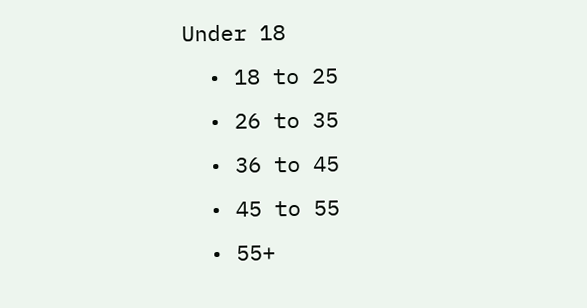Under 18
  • 18 to 25
  • 26 to 35
  • 36 to 45
  • 45 to 55
  • 55+